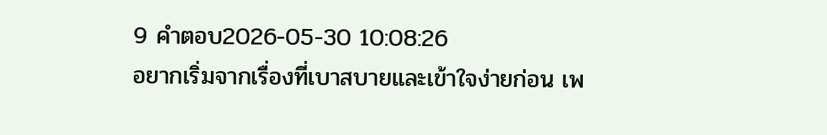9 คำตอบ2026-05-30 10:08:26
อยากเริ่มจากเรื่องที่เบาสบายและเข้าใจง่ายก่อน เพ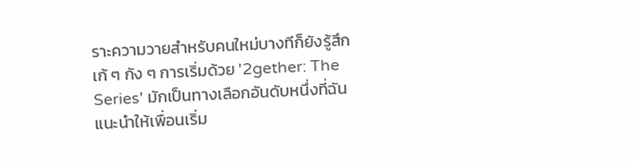ราะความวายสำหรับคนใหม่บางทีก็ยังรู้สึกเก้ ๆ กัง ๆ การเริ่มด้วย '2gether: The Series' มักเป็นทางเลือกอันดับหนึ่งที่ฉันแนะนำให้เพื่อนเริ่ม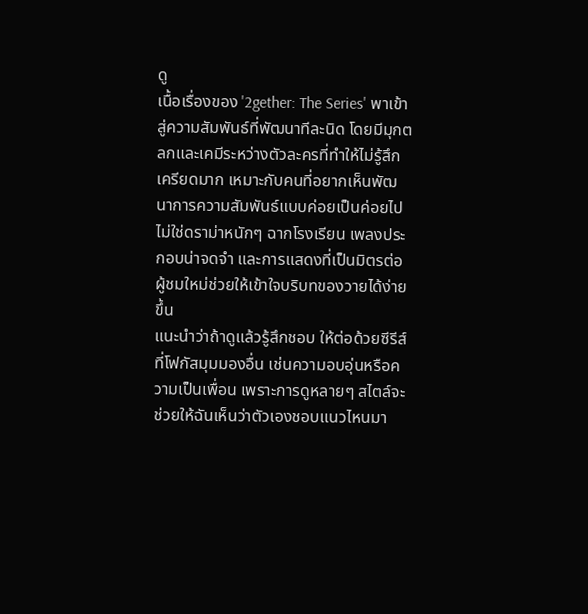ดู
เนื้อเรื่องของ '2gether: The Series' พาเข้าสู่ความสัมพันธ์ที่พัฒนาทีละนิด โดยมีมุกตลกและเคมีระหว่างตัวละครที่ทำให้ไม่รู้สึกเครียดมาก เหมาะกับคนที่อยากเห็นพัฒนาการความสัมพันธ์แบบค่อยเป็นค่อยไป ไม่ใช่ดราม่าหนักๆ ฉากโรงเรียน เพลงประกอบน่าจดจำ และการแสดงที่เป็นมิตรต่อผู้ชมใหม่ช่วยให้เข้าใจบริบทของวายได้ง่ายขึ้น
แนะนำว่าถ้าดูแล้วรู้สึกชอบ ให้ต่อด้วยซีรีส์ที่โฟกัสมุมมองอื่น เช่นความอบอุ่นหรือความเป็นเพื่อน เพราะการดูหลายๆ สไตล์จะช่วยให้ฉันเห็นว่าตัวเองชอบแนวไหนมา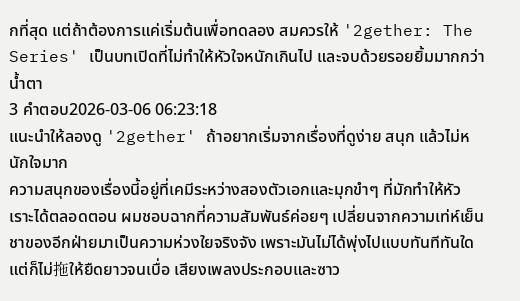กที่สุด แต่ถ้าต้องการแค่เริ่มต้นเพื่อทดลอง สมควรให้ '2gether: The Series' เป็นบทเปิดที่ไม่ทำให้หัวใจหนักเกินไป และจบด้วยรอยยิ้มมากกว่าน้ำตา
3 คำตอบ2026-03-06 06:23:18
แนะนำให้ลองดู '2gether' ถ้าอยากเริ่มจากเรื่องที่ดูง่าย สนุก แล้วไม่หนักใจมาก
ความสนุกของเรื่องนี้อยู่ที่เคมีระหว่างสองตัวเอกและมุกขำๆ ที่มักทำให้หัวเราะได้ตลอดตอน ผมชอบฉากที่ความสัมพันธ์ค่อยๆ เปลี่ยนจากความเท่ห์เย็นชาของอีกฝ่ายมาเป็นความห่วงใยจริงจัง เพราะมันไม่ได้พุ่งไปแบบทันทีทันใด แต่ก็ไม่拖ให้ยืดยาวจนเบื่อ เสียงเพลงประกอบและซาว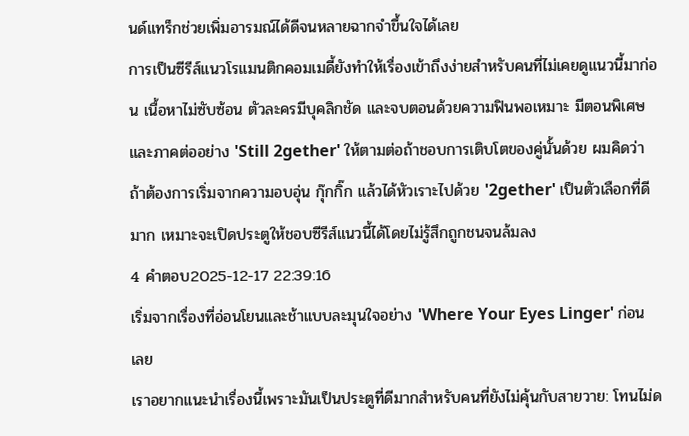นด์แทร็กช่วยเพิ่มอารมณ์ได้ดีจนหลายฉากจำขึ้นใจได้เลย
การเป็นซีรีส์แนวโรแมนติกคอมเมดี้ยังทำให้เรื่องเข้าถึงง่ายสำหรับคนที่ไม่เคยดูแนวนี้มาก่อน เนื้อหาไม่ซับซ้อน ตัวละครมีบุคลิกชัด และจบตอนด้วยความฟินพอเหมาะ มีตอนพิเศษและภาคต่ออย่าง 'Still 2gether' ให้ตามต่อถ้าชอบการเติบโตของคู่นั้นด้วย ผมคิดว่าถ้าต้องการเริ่มจากความอบอุ่น กุ๊กกิ๊ก แล้วได้หัวเราะไปด้วย '2gether' เป็นตัวเลือกที่ดีมาก เหมาะจะเปิดประตูให้ชอบซีรีส์แนวนี้ได้โดยไม่รู้สึกถูกชนจนล้มลง
4 คำตอบ2025-12-17 22:39:16
เริ่มจากเรื่องที่อ่อนโยนและช้าแบบละมุนใจอย่าง 'Where Your Eyes Linger' ก่อนเลย
เราอยากแนะนำเรื่องนี้เพราะมันเป็นประตูที่ดีมากสำหรับคนที่ยังไม่คุ้นกับสายวาย: โทนไม่ด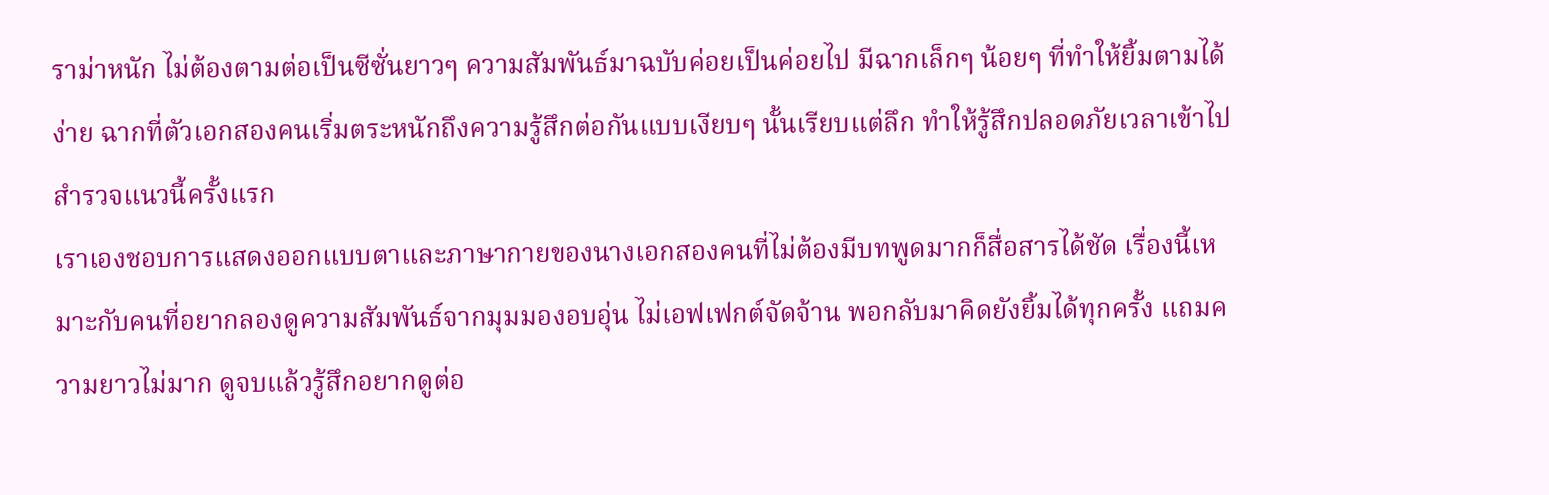ราม่าหนัก ไม่ต้องตามต่อเป็นซีซั่นยาวๆ ความสัมพันธ์มาฉบับค่อยเป็นค่อยไป มีฉากเล็กๆ น้อยๆ ที่ทำให้ยิ้มตามได้ง่าย ฉากที่ตัวเอกสองคนเริ่มตระหนักถึงความรู้สึกต่อกันแบบเงียบๆ นั้นเรียบแต่ลึก ทำให้รู้สึกปลอดภัยเวลาเข้าไปสำรวจแนวนี้ครั้งแรก
เราเองชอบการแสดงออกแบบตาและภาษากายของนางเอกสองคนที่ไม่ต้องมีบทพูดมากก็สื่อสารได้ชัด เรื่องนี้เหมาะกับคนที่อยากลองดูความสัมพันธ์จากมุมมองอบอุ่น ไม่เอฟเฟกต์จัดจ้าน พอกลับมาคิดยังยิ้มได้ทุกครั้ง แถมความยาวไม่มาก ดูจบแล้วรู้สึกอยากดูต่อ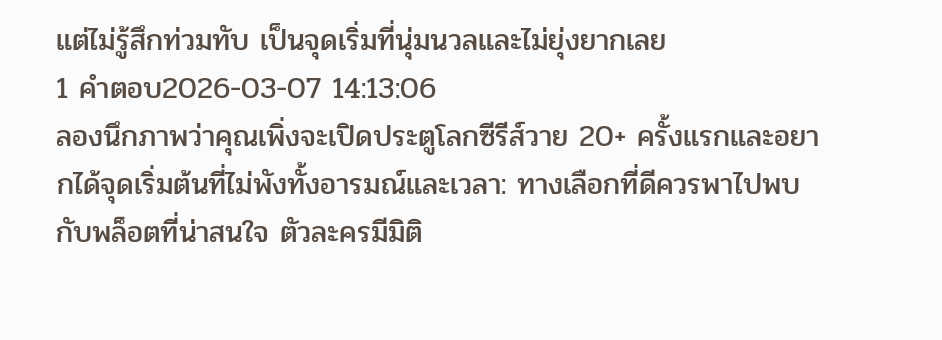แต่ไม่รู้สึกท่วมทับ เป็นจุดเริ่มที่นุ่มนวลและไม่ยุ่งยากเลย
1 คำตอบ2026-03-07 14:13:06
ลองนึกภาพว่าคุณเพิ่งจะเปิดประตูโลกซีรีส์วาย 20+ ครั้งแรกและอยากได้จุดเริ่มต้นที่ไม่พังทั้งอารมณ์และเวลา: ทางเลือกที่ดีควรพาไปพบกับพล็อตที่น่าสนใจ ตัวละครมีมิติ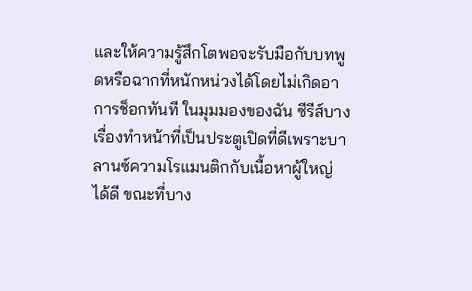และให้ความรู้สึกโตพอจะรับมือกับบทพูดหรือฉากที่หนักหน่วงได้โดยไม่เกิดอาการช็อกทันที ในมุมมองของฉัน ซีรีส์บางเรื่องทำหน้าที่เป็นประตูเปิดที่ดีเพราะบาลานซ์ความโรแมนติกกับเนื้อหาผู้ใหญ่ได้ดี ขณะที่บาง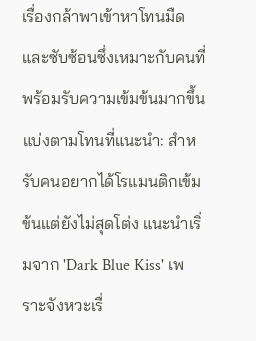เรื่องกล้าพาเข้าหาโทนมืดและซับซ้อนซึ่งเหมาะกับคนที่พร้อมรับความเข้มข้นมากขึ้น
แบ่งตามโทนที่แนะนำ: สำหรับคนอยากได้โรแมนติกเข้มข้นแต่ยังไม่สุดโต่ง แนะนำเริ่มจาก 'Dark Blue Kiss' เพราะจังหวะเรื่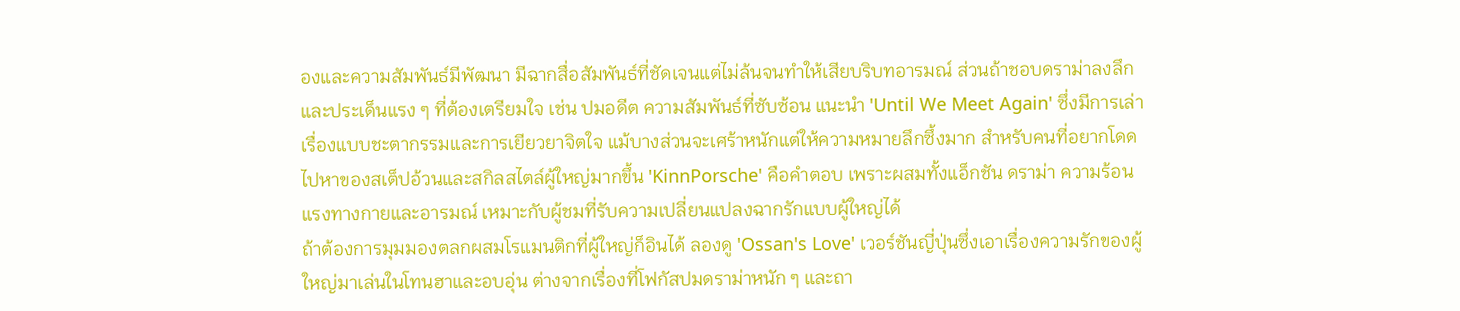องและความสัมพันธ์มีพัฒนา มีฉากสื่อสัมพันธ์ที่ชัดเจนแต่ไม่ล้นจนทำให้เสียบริบทอารมณ์ ส่วนถ้าชอบดราม่าลงลึกและประเด็นแรง ๆ ที่ต้องเตรียมใจ เช่น ปมอดีต ความสัมพันธ์ที่ซับซ้อน แนะนำ 'Until We Meet Again' ซึ่งมีการเล่าเรื่องแบบชะตากรรมและการเยียวยาจิตใจ แม้บางส่วนจะเศร้าหนักแต่ให้ความหมายลึกซึ้งมาก สำหรับคนที่อยากโดดไปหาของสเต็ปอ้วนและสกิลสไตล์ผู้ใหญ่มากขึ้น 'KinnPorsche' คือคำตอบ เพราะผสมทั้งแอ็กชัน ดราม่า ความร้อนแรงทางกายและอารมณ์ เหมาะกับผู้ชมที่รับความเปลี่ยนแปลงฉากรักแบบผู้ใหญ่ได้
ถ้าต้องการมุมมองตลกผสมโรแมนติกที่ผู้ใหญ่ก็อินได้ ลองดู 'Ossan's Love' เวอร์ชันญี่ปุ่นซึ่งเอาเรื่องความรักของผู้ใหญ่มาเล่นในโทนฮาและอบอุ่น ต่างจากเรื่องที่โฟกัสปมดราม่าหนัก ๆ และถา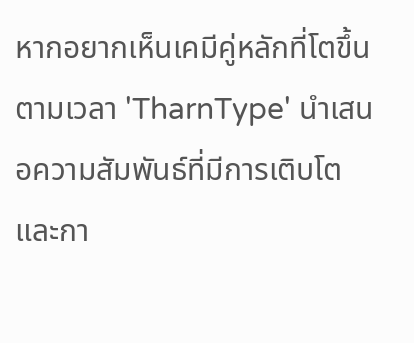หากอยากเห็นเคมีคู่หลักที่โตขึ้นตามเวลา 'TharnType' นำเสนอความสัมพันธ์ที่มีการเติบโตและกา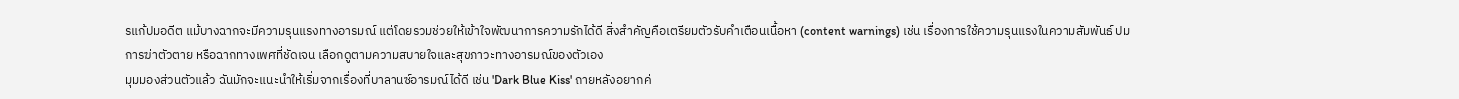รแก้ปมอดีต แม้บางฉากจะมีความรุนแรงทางอารมณ์ แต่โดยรวมช่วยให้เข้าใจพัฒนาการความรักได้ดี สิ่งสำคัญคือเตรียมตัวรับคำเตือนเนื้อหา (content warnings) เช่น เรื่องการใช้ความรุนแรงในความสัมพันธ์ ปมการฆ่าตัวตาย หรือฉากทางเพศที่ชัดเจน เลือกดูตามความสบายใจและสุขภาวะทางอารมณ์ของตัวเอง
มุมมองส่วนตัวแล้ว ฉันมักจะแนะนำให้เริ่มจากเรื่องที่บาลานซ์อารมณ์ได้ดี เช่น 'Dark Blue Kiss' ถายหลังอยากค่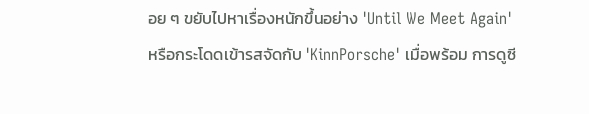อย ๆ ขยับไปหาเรื่องหนักขึ้นอย่าง 'Until We Meet Again' หรือกระโดดเข้ารสจัดกับ 'KinnPorsche' เมื่อพร้อม การดูซี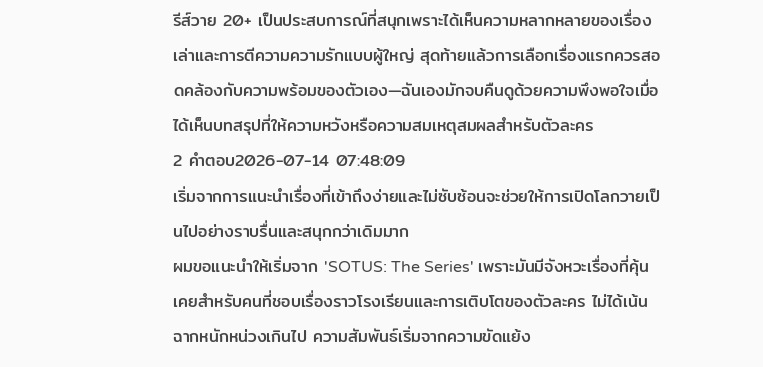รีส์วาย 20+ เป็นประสบการณ์ที่สนุกเพราะได้เห็นความหลากหลายของเรื่องเล่าและการตีความความรักแบบผู้ใหญ่ สุดท้ายแล้วการเลือกเรื่องแรกควรสอดคล้องกับความพร้อมของตัวเอง—ฉันเองมักจบคืนดูด้วยความพึงพอใจเมื่อได้เห็นบทสรุปที่ให้ความหวังหรือความสมเหตุสมผลสำหรับตัวละคร
2 คำตอบ2026-07-14 07:48:09
เริ่มจากการแนะนำเรื่องที่เข้าถึงง่ายและไม่ซับซ้อนจะช่วยให้การเปิดโลกวายเป็นไปอย่างราบรื่นและสนุกกว่าเดิมมาก
ผมขอแนะนำให้เริ่มจาก 'SOTUS: The Series' เพราะมันมีจังหวะเรื่องที่คุ้นเคยสำหรับคนที่ชอบเรื่องราวโรงเรียนและการเติบโตของตัวละคร ไม่ได้เน้นฉากหนักหน่วงเกินไป ความสัมพันธ์เริ่มจากความขัดแย้ง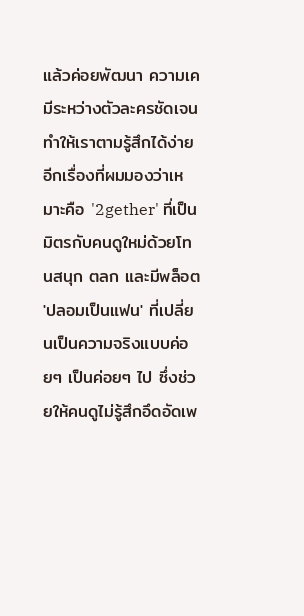แล้วค่อยพัฒนา ความเคมีระหว่างตัวละครชัดเจน ทำให้เราตามรู้สึกได้ง่าย อีกเรื่องที่ผมมองว่าเหมาะคือ '2gether' ที่เป็นมิตรกับคนดูใหม่ด้วยโทนสนุก ตลก และมีพล็อต 'ปลอมเป็นแฟน' ที่เปลี่ยนเป็นความจริงแบบค่อยๆ เป็นค่อยๆ ไป ซึ่งช่วยให้คนดูไม่รู้สึกอึดอัดเพ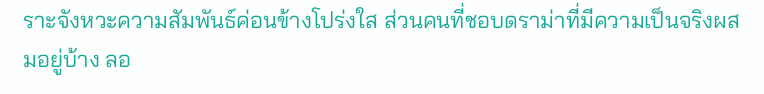ราะจังหวะความสัมพันธ์ค่อนข้างโปร่งใส ส่วนคนที่ชอบดราม่าที่มีความเป็นจริงผสมอยู่บ้าง ลอ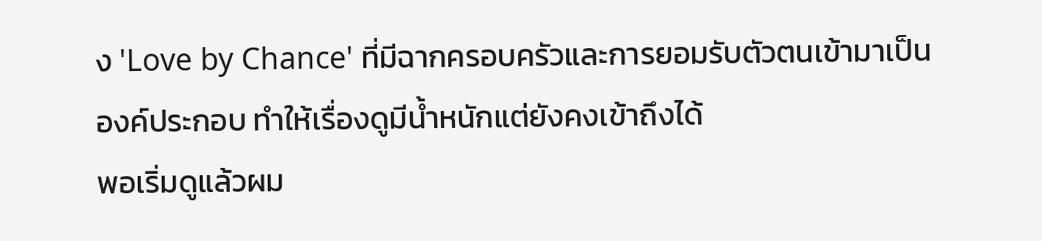ง 'Love by Chance' ที่มีฉากครอบครัวและการยอมรับตัวตนเข้ามาเป็นองค์ประกอบ ทำให้เรื่องดูมีน้ำหนักแต่ยังคงเข้าถึงได้
พอเริ่มดูแล้วผม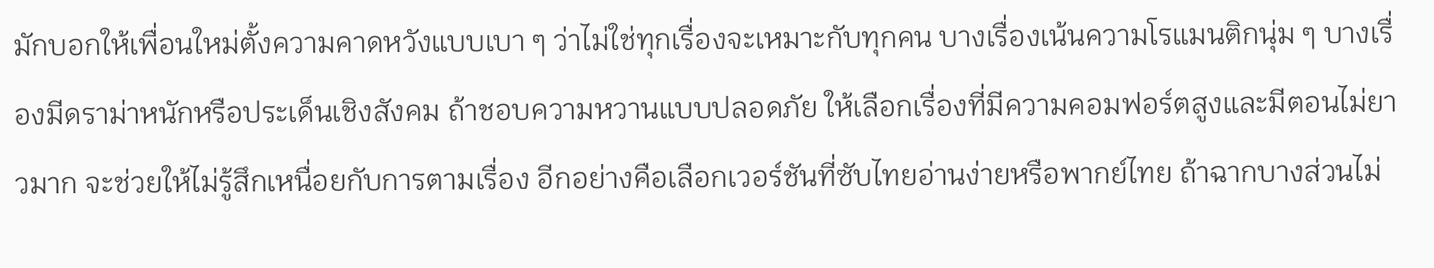มักบอกให้เพื่อนใหม่ตั้งความคาดหวังแบบเบา ๆ ว่าไม่ใช่ทุกเรื่องจะเหมาะกับทุกคน บางเรื่องเน้นความโรแมนติกนุ่ม ๆ บางเรื่องมีดราม่าหนักหรือประเด็นเชิงสังคม ถ้าชอบความหวานแบบปลอดภัย ให้เลือกเรื่องที่มีความคอมฟอร์ตสูงและมีตอนไม่ยาวมาก จะช่วยให้ไม่รู้สึกเหนื่อยกับการตามเรื่อง อีกอย่างคือเลือกเวอร์ชันที่ซับไทยอ่านง่ายหรือพากย์ไทย ถ้าฉากบางส่วนไม่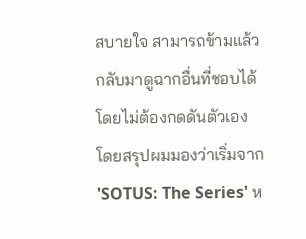สบายใจ สามารถข้ามแล้วกลับมาดูฉากอื่นที่ชอบได้โดยไม่ต้องกดดันตัวเอง
โดยสรุปผมมองว่าเริ่มจาก 'SOTUS: The Series' ห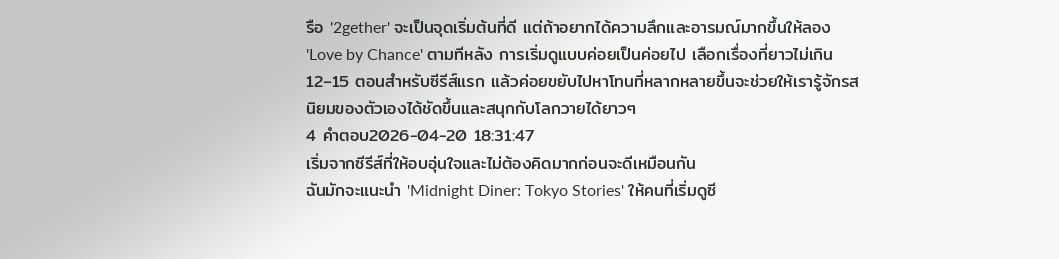รือ '2gether' จะเป็นจุดเริ่มต้นที่ดี แต่ถ้าอยากได้ความลึกและอารมณ์มากขึ้นให้ลอง 'Love by Chance' ตามทีหลัง การเริ่มดูแบบค่อยเป็นค่อยไป เลือกเรื่องที่ยาวไม่เกิน 12–15 ตอนสำหรับซีรีส์แรก แล้วค่อยขยับไปหาโทนที่หลากหลายขึ้นจะช่วยให้เรารู้จักรสนิยมของตัวเองได้ชัดขึ้นและสนุกกับโลกวายได้ยาวๆ
4 คำตอบ2026-04-20 18:31:47
เริ่มจากซีรีส์ที่ให้อบอุ่นใจและไม่ต้องคิดมากก่อนจะดีเหมือนกัน
ฉันมักจะแนะนำ 'Midnight Diner: Tokyo Stories' ให้คนที่เริ่มดูซี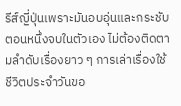รีส์ญี่ปุ่นเพราะมันอบอุ่นและกระชับ ตอนหนึ่งจบในตัวเอง ไม่ต้องติดตามลำดับเรื่องยาว ๆ การเล่าเรื่องใช้ชีวิตประจำวันขอ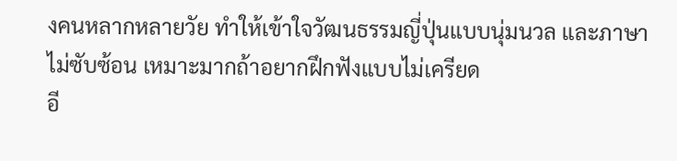งคนหลากหลายวัย ทำให้เข้าใจวัฒนธรรมญี่ปุ่นแบบนุ่มนวล และภาษาไม่ซับซ้อน เหมาะมากถ้าอยากฝึกฟังแบบไม่เครียด
อี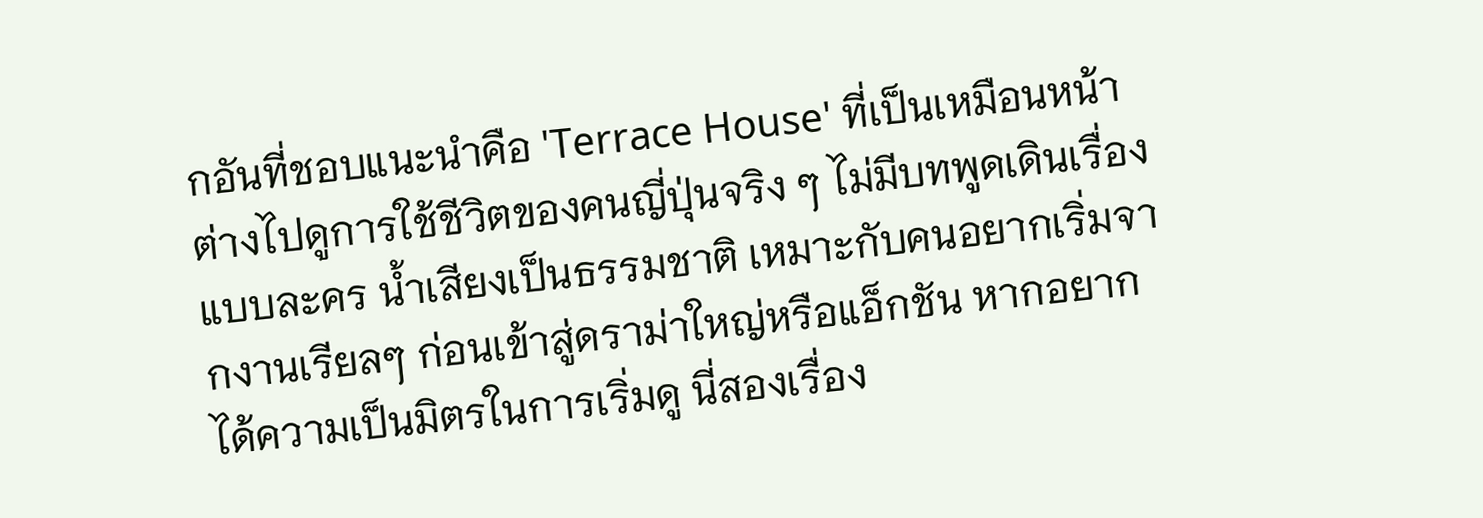กอันที่ชอบแนะนำคือ 'Terrace House' ที่เป็นเหมือนหน้าต่างไปดูการใช้ชีวิตของคนญี่ปุ่นจริง ๆ ไม่มีบทพูดเดินเรื่องแบบละคร น้ำเสียงเป็นธรรมชาติ เหมาะกับคนอยากเริ่มจากงานเรียลๆ ก่อนเข้าสู่ดราม่าใหญ่หรือแอ็กชัน หากอยากได้ความเป็นมิตรในการเริ่มดู นี่สองเรื่อง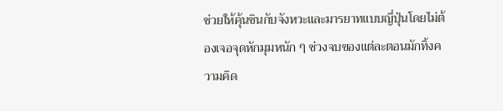ช่วยให้คุ้นชินกับจังหวะและมารยาทแบบญี่ปุ่นโดยไม่ต้องเจอจุดหักมุมหนัก ๆ ช่วงจบของแต่ละตอนมักทิ้งความคิด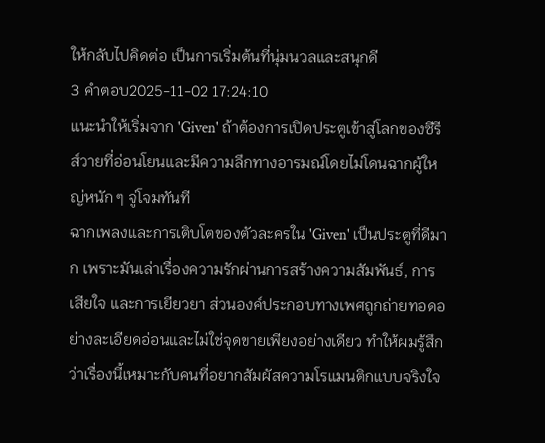ให้กลับไปคิดต่อ เป็นการเริ่มต้นที่นุ่มนวลและสนุกดี
3 คำตอบ2025-11-02 17:24:10
แนะนำให้เริ่มจาก 'Given' ถ้าต้องการเปิดประตูเข้าสู่โลกของซีรีส์วายที่อ่อนโยนและมีความลึกทางอารมณ์โดยไม่โดนฉากผู้ใหญ่หนัก ๆ จู่โจมทันที
ฉากเพลงและการเติบโตของตัวละครใน 'Given' เป็นประตูที่ดีมาก เพราะมันเล่าเรื่องความรักผ่านการสร้างความสัมพันธ์, การเสียใจ และการเยียวยา ส่วนองค์ประกอบทางเพศถูกถ่ายทอดอย่างละเอียดอ่อนและไม่ใช่จุดขายเพียงอย่างเดียว ทำให้ผมรู้สึกว่าเรื่องนี้เหมาะกับคนที่อยากสัมผัสความโรแมนติกแบบจริงใจ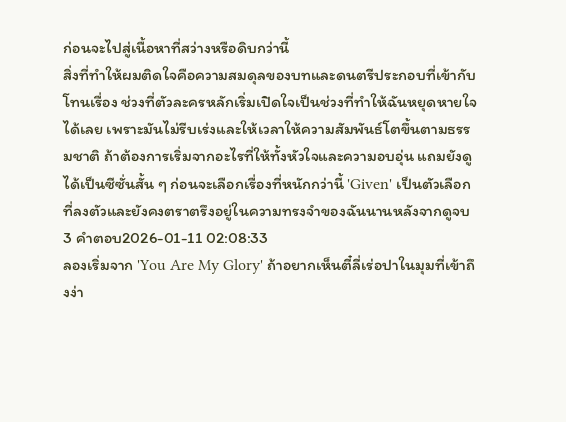ก่อนจะไปสู่เนื้อหาที่สว่างหรือดิบกว่านี้
สิ่งที่ทำให้ผมติดใจคือความสมดุลของบทและดนตรีประกอบที่เข้ากับโทนเรื่อง ช่วงที่ตัวละครหลักเริ่มเปิดใจเป็นช่วงที่ทำให้ฉันหยุดหายใจได้เลย เพราะมันไม่รีบเร่งและให้เวลาให้ความสัมพันธ์โตขึ้นตามธรรมชาติ ถ้าต้องการเริ่มจากอะไรที่ให้ทั้งหัวใจและความอบอุ่น แถมยังดูได้เป็นซีซั่นสั้น ๆ ก่อนจะเลือกเรื่องที่หนักกว่านี้ 'Given' เป็นตัวเลือกที่ลงตัวและยังคงตราตรึงอยู่ในความทรงจำของฉันนานหลังจากดูจบ
3 คำตอบ2026-01-11 02:08:33
ลองเริ่มจาก 'You Are My Glory' ถ้าอยากเห็นตี๋ลี่เร่อปาในมุมที่เข้าถึงง่า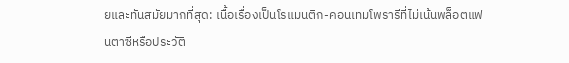ยและทันสมัยมากที่สุด: เนื้อเรื่องเป็นโรแมนติก-คอนเทมโพรารีที่ไม่เน้นพล็อตแฟนตาซีหรือประวัติ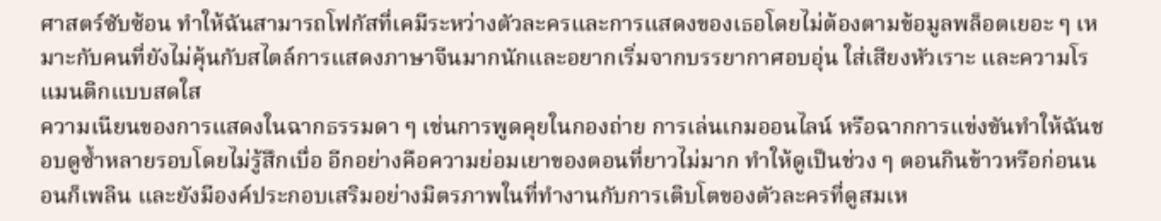ศาสตร์ซับซ้อน ทำให้ฉันสามารถโฟกัสที่เคมีระหว่างตัวละครและการแสดงของเธอโดยไม่ต้องตามข้อมูลพล็อตเยอะ ๆ เหมาะกับคนที่ยังไม่คุ้นกับสไตล์การแสดงภาษาจีนมากนักและอยากเริ่มจากบรรยากาศอบอุ่น ใส่เสียงหัวเราะ และความโรแมนติกแบบสดใส
ความเนียนของการแสดงในฉากธรรมดา ๆ เช่นการพูดคุยในกองถ่าย การเล่นเกมออนไลน์ หรือฉากการแข่งขันทำให้ฉันชอบดูซ้ำหลายรอบโดยไม่รู้สึกเบื่อ อีกอย่างคือความย่อมเยาของตอนที่ยาวไม่มาก ทำให้ดูเป็นช่วง ๆ ตอนกินข้าวหรือก่อนนอนก็เพลิน และยังมีองค์ประกอบเสริมอย่างมิตรภาพในที่ทำงานกับการเติบโตของตัวละครที่ดูสมเห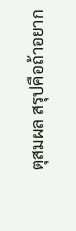ตุสมผล สรุปคือถ้าอยาก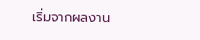เริ่มจากผลงาน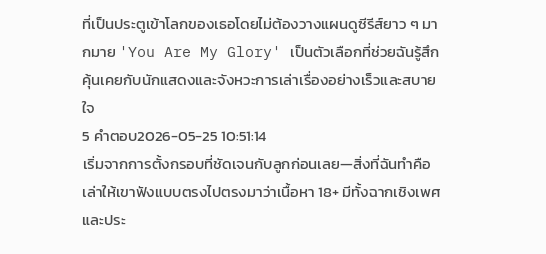ที่เป็นประตูเข้าโลกของเธอโดยไม่ต้องวางแผนดูซีรีส์ยาว ๆ มากมาย 'You Are My Glory' เป็นตัวเลือกที่ช่วยฉันรู้สึกคุ้นเคยกับนักแสดงและจังหวะการเล่าเรื่องอย่างเร็วและสบายใจ
5 คำตอบ2026-05-25 10:51:14
เริ่มจากการตั้งกรอบที่ชัดเจนกับลูกก่อนเลย—สิ่งที่ฉันทำคือเล่าให้เขาฟังแบบตรงไปตรงมาว่าเนื้อหา 18+ มีทั้งฉากเชิงเพศและประ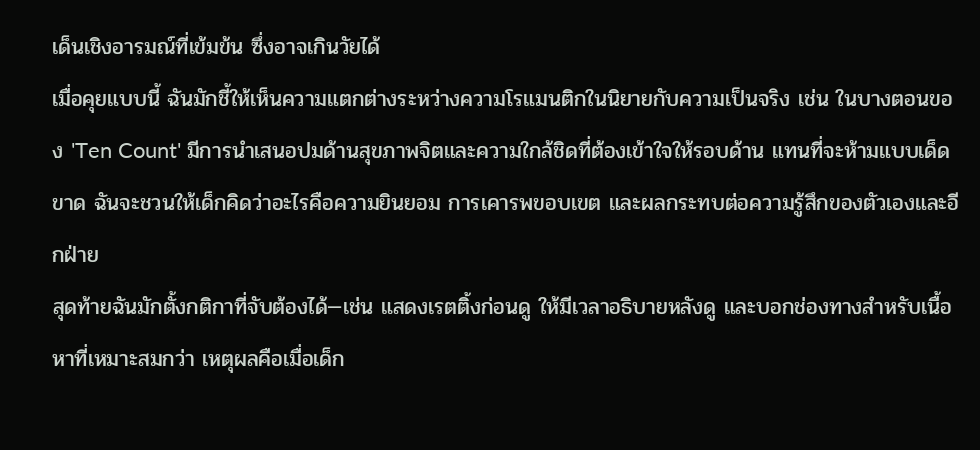เด็นเชิงอารมณ์ที่เข้มข้น ซึ่งอาจเกินวัยได้
เมื่อคุยแบบนี้ ฉันมักชี้ให้เห็นความแตกต่างระหว่างความโรแมนติกในนิยายกับความเป็นจริง เช่น ในบางตอนของ 'Ten Count' มีการนำเสนอปมด้านสุขภาพจิตและความใกล้ชิดที่ต้องเข้าใจให้รอบด้าน แทนที่จะห้ามแบบเด็ดขาด ฉันจะชวนให้เด็กคิดว่าอะไรคือความยินยอม การเคารพขอบเขต และผลกระทบต่อความรู้สึกของตัวเองและอีกฝ่าย
สุดท้ายฉันมักตั้งกติกาที่จับต้องได้—เช่น แสดงเรตติ้งก่อนดู ให้มีเวลาอธิบายหลังดู และบอกช่องทางสำหรับเนื้อหาที่เหมาะสมกว่า เหตุผลคือเมื่อเด็ก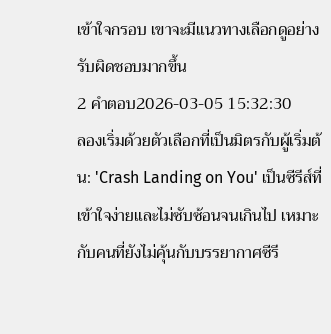เข้าใจกรอบ เขาจะมีแนวทางเลือกดูอย่างรับผิดชอบมากขึ้น
2 คำตอบ2026-03-05 15:32:30
ลองเริ่มด้วยตัวเลือกที่เป็นมิตรกับผู้เริ่มต้น: 'Crash Landing on You' เป็นซีรีส์ที่เข้าใจง่ายและไม่ซับซ้อนจนเกินไป เหมาะกับคนที่ยังไม่คุ้นกับบรรยากาศซีรี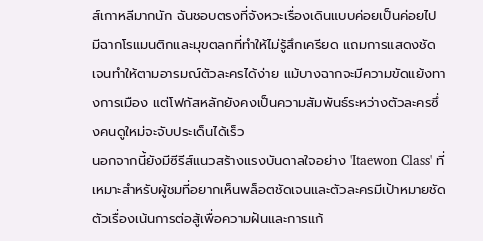ส์เกาหลีมากนัก ฉันชอบตรงที่จังหวะเรื่องเดินแบบค่อยเป็นค่อยไป มีฉากโรแมนติกและมุขตลกที่ทำให้ไม่รู้สึกเครียด แถมการแสดงชัดเจนทำให้ตามอารมณ์ตัวละครได้ง่าย แม้บางฉากจะมีความขัดแย้งทางการเมือง แต่โฟกัสหลักยังคงเป็นความสัมพันธ์ระหว่างตัวละครซึ่งคนดูใหม่จะจับประเด็นได้เร็ว
นอกจากนี้ยังมีซีรีส์แนวสร้างแรงบันดาลใจอย่าง 'Itaewon Class' ที่เหมาะสำหรับผู้ชมที่อยากเห็นพล็อตชัดเจนและตัวละครมีเป้าหมายชัด ตัวเรื่องเน้นการต่อสู้เพื่อความฝันและการแก้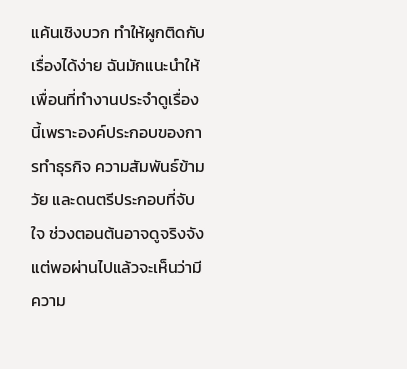แค้นเชิงบวก ทำให้ผูกติดกับเรื่องได้ง่าย ฉันมักแนะนำให้เพื่อนที่ทำงานประจำดูเรื่องนี้เพราะองค์ประกอบของการทำธุรกิจ ความสัมพันธ์ข้ามวัย และดนตรีประกอบที่จับใจ ช่วงตอนต้นอาจดูจริงจัง แต่พอผ่านไปแล้วจะเห็นว่ามีความ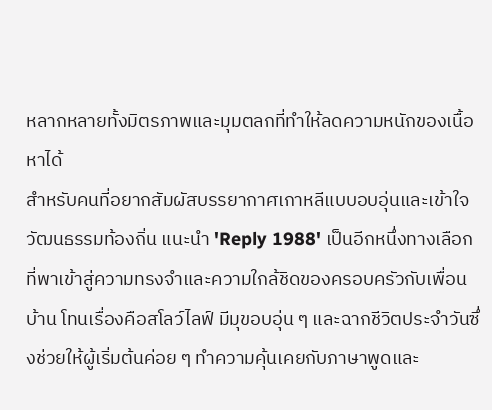หลากหลายทั้งมิตรภาพและมุมตลกที่ทำให้ลดความหนักของเนื้อหาได้
สำหรับคนที่อยากสัมผัสบรรยากาศเกาหลีแบบอบอุ่นและเข้าใจวัฒนธรรมท้องถิ่น แนะนำ 'Reply 1988' เป็นอีกหนึ่งทางเลือกที่พาเข้าสู่ความทรงจำและความใกล้ชิดของครอบครัวกับเพื่อนบ้าน โทนเรื่องคือสโลว์ไลฟ์ มีมุขอบอุ่น ๆ และฉากชีวิตประจำวันซึ่งช่วยให้ผู้เริ่มต้นค่อย ๆ ทำความคุ้นเคยกับภาษาพูดและ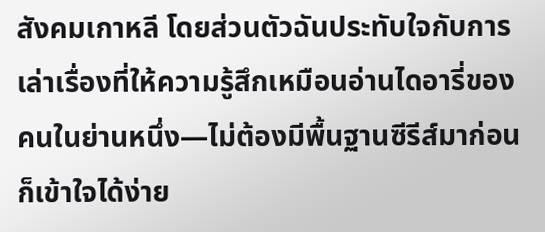สังคมเกาหลี โดยส่วนตัวฉันประทับใจกับการเล่าเรื่องที่ให้ความรู้สึกเหมือนอ่านไดอารี่ของคนในย่านหนึ่ง—ไม่ต้องมีพื้นฐานซีรีส์มาก่อนก็เข้าใจได้ง่าย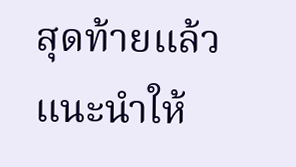สุดท้ายแล้ว แนะนำให้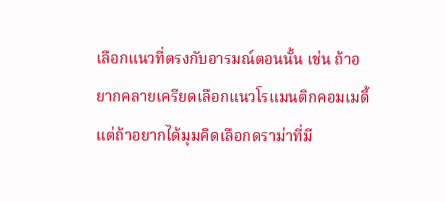เลือกแนวที่ตรงกับอารมณ์ตอนนั้น เช่น ถ้าอยากคลายเครียดเลือกแนวโรแมนติกคอมเมดี้ แต่ถ้าอยากได้มุมคิดเลือกดราม่าที่มี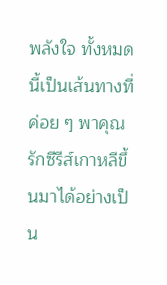พลังใจ ทั้งหมดนี้เป็นเส้นทางที่ค่อย ๆ พาคุณรักซีรีส์เกาหลีขึ้นมาได้อย่างเป็น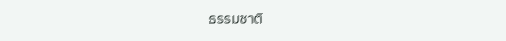ธรรมชาติ